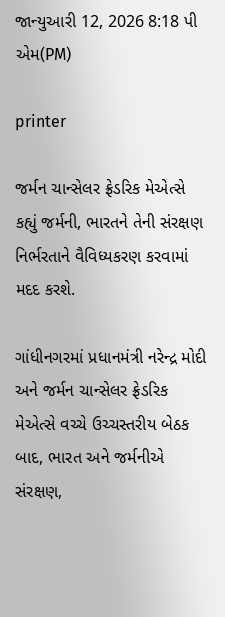જાન્યુઆરી 12, 2026 8:18 પી એમ(PM)

printer

જર્મન ચાન્સેલર ફ્રેડરિક મેએત્સે કહ્યું જર્મની, ભારતને તેની સંરક્ષણ નિર્ભરતાને વૈવિધ્યકરણ કરવામાં મદદ કરશે.

ગાંધીનગરમાં પ્રધાનમંત્રી નરેન્દ્ર મોદી અને જર્મન ચાન્સેલર ફ્રેડરિક મેએત્સે વચ્ચે ઉચ્ચસ્તરીય બેઠક બાદ, ભારત અને જર્મનીએ સંરક્ષણ,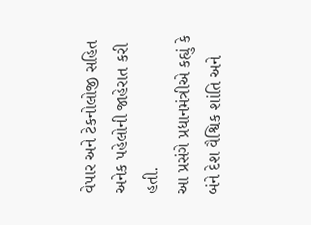વેપાર અને ટેકનોલોજી સહિત અનેક પહેલોની જાહેરાત કરી હતી.
આ પ્રસંગે પ્રધાનમંત્રીએ કહ્યું કે બંને દેશ વૈશ્વિક શાંતિ અને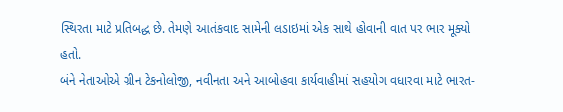સ્થિરતા માટે પ્રતિબદ્ધ છે. તેમણે આતંકવાદ સામેની લડાઇમાં એક સાથે હોવાની વાત પર ભાર મૂક્યો હતો.
બંને નેતાઓએ ગ્રીન ટેકનોલોજી, નવીનતા અને આબોહવા કાર્યવાહીમાં સહયોગ વધારવા માટે ભારત-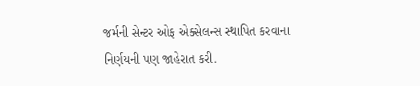જર્મની સેન્ટર ઓફ એક્સેલન્સ સ્થાપિત કરવાના નિર્ણયની પણ જાહેરાત કરી.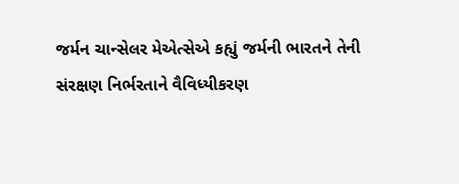જર્મન ચાન્સેલર મેએત્સેએ કહ્યું જર્મની ભારતને તેની સંરક્ષણ નિર્ભરતાને વૈવિધ્યીકરણ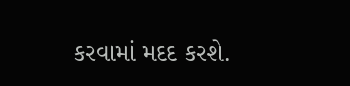કરવામાં મદદ કરશે.